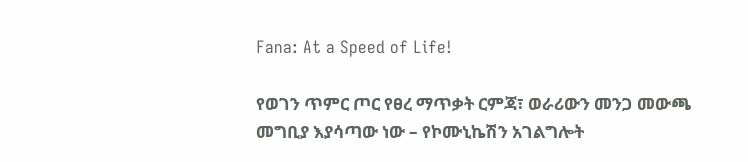Fana: At a Speed of Life!

የወገን ጥምር ጦር የፀረ ማጥቃት ርምጃ፣ ወራሪውን መንጋ መውጫ መግቢያ እያሳጣው ነው – የኮሙኒኬሽን አገልግሎት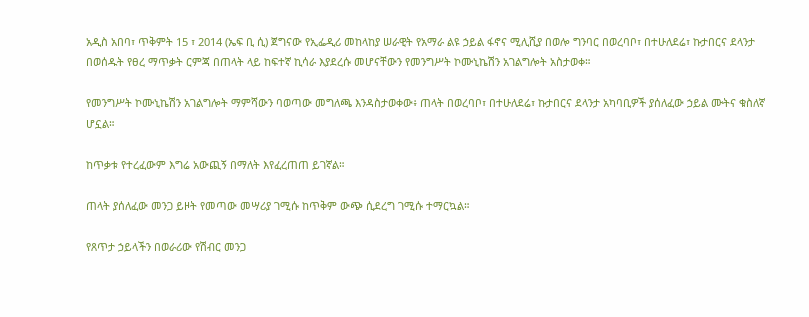አዲስ አበባ፣ ጥቅምት 15 ፣ 2014 (ኤፍ ቢ ሲ) ጀግናው የኢፌዲሪ መከላከያ ሠራዊት የአማራ ልዩ ኃይል ፋኖና ሚሊሺያ በወሎ ግንባር በወረባቦ፣ በተሁለደሬ፣ ኩታበርና ደላንታ በወሰዱት የፀረ ማጥቃት ርምጃ በጠላት ላይ ከፍተኛ ኪሳራ እያደረሱ መሆናቸውን የመንግሥት ኮሙኒኬሽን አገልግሎት አስታወቀ።

የመንግሥት ኮሙኒኬሽን አገልግሎት ማምሻውን ባወጣው መግለጫ እንዳስታወቀው፥ ጠላት በወረባቦ፣ በተሁለደሬ፣ ኩታበርና ደላንታ አካባቢዎች ያሰለፈው ኃይል ሙትና ቁስለኛ ሆኗል።

ከጥቃቱ የተረፈውም እግሬ አውጪኝ በማለት እየፈረጠጠ ይገኛል።

ጠላት ያሰለፈው መንጋ ይዞት የመጣው መሣሪያ ገሚሱ ከጥቅም ውጭ ሲደረግ ገሚሱ ተማርኳል።

የጸጥታ ኃይላችን በወራሪው የሽብር መንጋ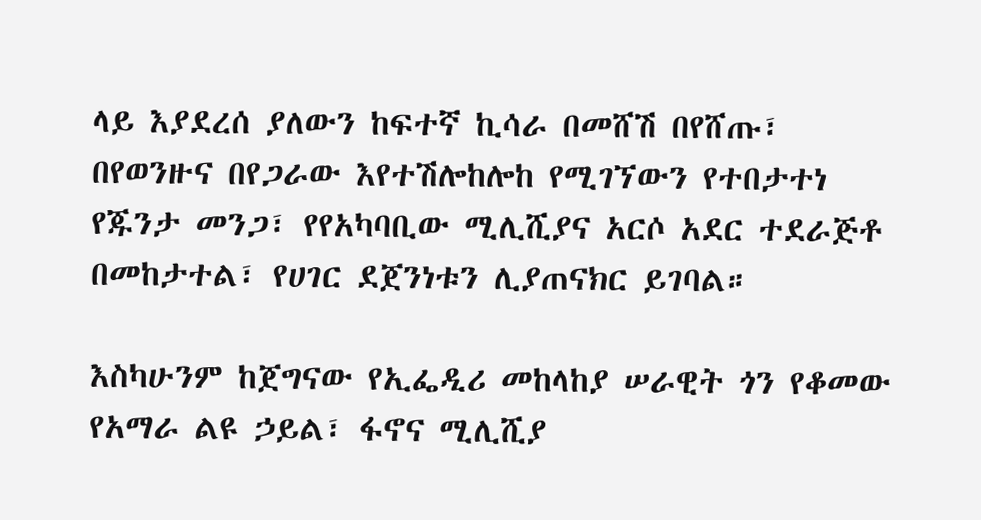ላይ እያደረሰ ያለውን ከፍተኛ ኪሳራ በመሸሽ በየሸጡ፣ በየወንዙና በየጋራው እየተሽሎከሎከ የሚገኘውን የተበታተነ የጁንታ መንጋ፣ የየአካባቢው ሚሊሺያና አርሶ አደር ተደራጅቶ በመከታተል፣ የሀገር ደጀንነቱን ሊያጠናክር ይገባል።

እስካሁንም ከጀግናው የኢፌዲሪ መከላከያ ሠራዊት ጎን የቆመው የአማራ ልዩ ኃይል፣ ፋኖና ሚሊሺያ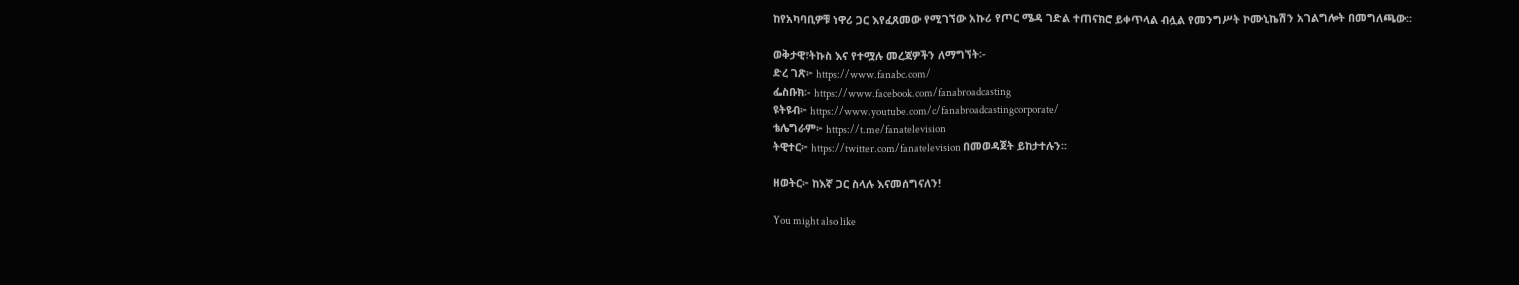ከየአካባቢዎቹ ነዋሪ ጋር እየፈጸመው የሚገኘው አኩሪ የጦር ሜዳ ገድል ተጠናክሮ ይቀጥላል ብሏል የመንግሥት ኮሙኒኬሽን አገልግሎት በመግለጫው።

ወቅታዊ፣ትኩስ እና የተሟሉ መረጃዎችን ለማግኘት፡-
ድረ ገጽ፦ https://www.fanabc.com/
ፌስቡክ፡- https://www.facebook.com/fanabroadcasting
ዩትዩብ፦ https://www.youtube.com/c/fanabroadcastingcorporate/
ቴሌግራም፦ https://t.me/fanatelevision
ትዊተር፦ https://twitter.com/fanatelevision በመወዳጀት ይከታተሉን፡፡

ዘወትር፦ ከእኛ ጋር ስላሉ እናመሰግናለን!

You might also like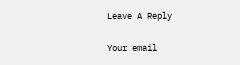Leave A Reply

Your email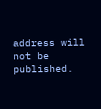address will not be published.